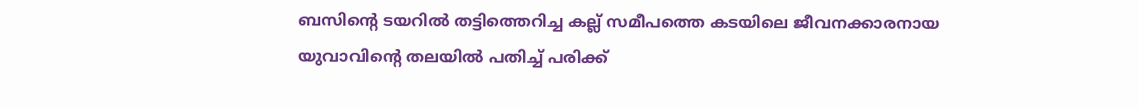ബസിന്റെ ടയറിൽ തട്ടിത്തെറിച്ച കല്ല് സമീപത്തെ കടയിലെ ജീവനക്കാരനായ യുവാവിന്റെ തലയിൽ പതിച്ച് പരിക്ക്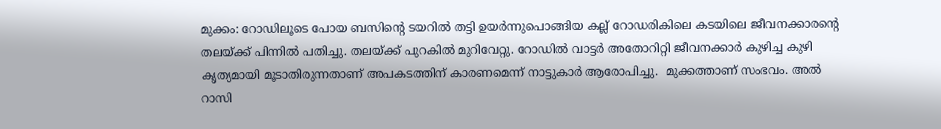മുക്കം: റോഡിലൂടെ പോയ ബസിൻ്റെ ടയറിൽ തട്ടി ഉയർന്നുപൊങ്ങിയ കല്ല് റോഡരികിലെ കടയിലെ ജീവനക്കാരൻ്റെ തലയ്ക്ക് പിന്നിൽ പതിച്ചു. തലയ്ക്ക് പുറകിൽ മുറിവേറ്റു. റോഡിൽ വാട്ടർ അതോറിറ്റി ജീവനക്കാർ കുഴിച്ച കുഴി കൃത്യമായി മൂടാതിരുന്നതാണ് അപകടത്തിന് കാരണമെന്ന് നാട്ടുകാർ ആരോപിച്ചു.  മുക്കത്താണ് സംഭവം. അല്‍ റാസി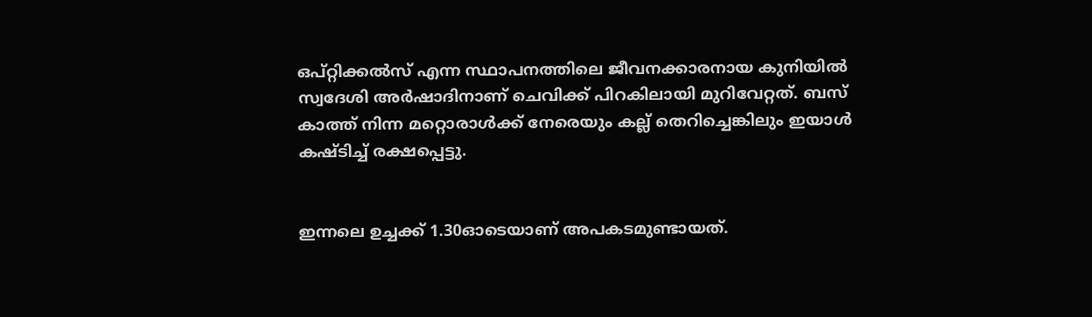ഒപ്റ്റിക്കല്‍സ് എന്ന സ്ഥാപനത്തിലെ ജീവനക്കാരനായ കുനിയില്‍ സ്വദേശി അര്‍ഷാദിനാണ് ചെവിക്ക് പിറകിലായി മുറിവേറ്റത്. ബസ് കാത്ത് നിന്ന മറ്റൊരാൾക്ക് നേരെയും കല്ല് തെറിച്ചെങ്കിലും ഇയാൾ കഷ്‌ടിച്ച് രക്ഷപ്പെട്ടു.


ഇന്നലെ ഉച്ചക്ക് 1.30ഓടെയാണ് അപകടമുണ്ടായത്.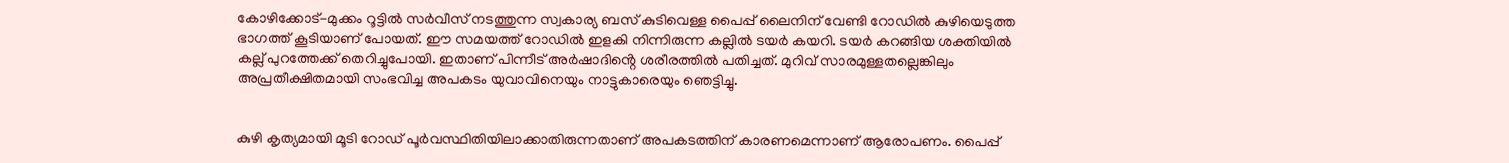കോഴിക്കോട്-മുക്കം റൂട്ടില്‍ സര്‍വീസ് നടത്തുന്ന സ്വകാര്യ ബസ് കുടിവെള്ള പൈപ്പ് ലൈനിന് വേണ്ടി റോഡില്‍ കുഴിയെടുത്ത ഭാഗത്ത് കൂടിയാണ് പോയത്. ഈ സമയത്ത് റോഡിൽ ഇളകി നിന്നിരുന്ന കല്ലിൽ ടയർ കയറി. ടയർ കറങ്ങിയ ശക്തിയിൽ കല്ല് പുറത്തേക്ക് തെറിച്ചുപോയി. ഇതാണ് പിന്നീട് അർഷാദിൻ്റെ ശരീരത്തിൽ പതിച്ചത്. മുറിവ് സാരമുള്ളതല്ലെങ്കിലും അപ്രതീക്ഷിതമായി സംഭവിച്ച അപകടം യുവാവിനെയും നാട്ടുകാരെയും ഞെട്ടിച്ചു.


കുഴി കൃത്യമായി മൂടി റോഡ് പൂർവസ്ഥിതിയിലാക്കാതിരുന്നതാണ് അപകടത്തിന് കാരണമെന്നാണ് ആരോപണം. പൈപ്പ്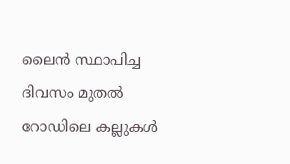ലൈൻ സ്ഥാപിച്ച ദിവസം മുതൽ റോഡിലെ കല്ലുകൾ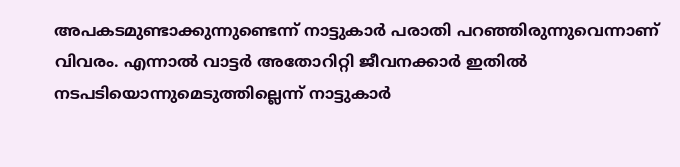അപകടമുണ്ടാക്കുന്നുണ്ടെന്ന് നാട്ടുകാർ പരാതി പറഞ്ഞിരുന്നുവെന്നാണ് വിവരം. എന്നാൽ വാട്ടർ അതോറിറ്റി ജീവനക്കാർ ഇതിൽ നടപടിയൊന്നുമെടുത്തില്ലെന്ന് നാട്ടുകാർ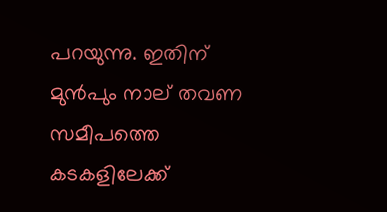പറയുന്നു. ഇതിന് മുൻപും നാല് തവണ സമീപത്തെ കടകളിലേക്ക്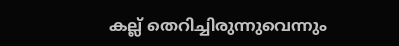കല്ല് തെറിച്ചിരുന്നുവെന്നും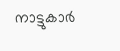നാട്ടുകാർ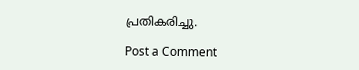പ്രതികരിച്ചു.

Post a Comment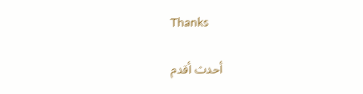Thanks

أحدث أقدم